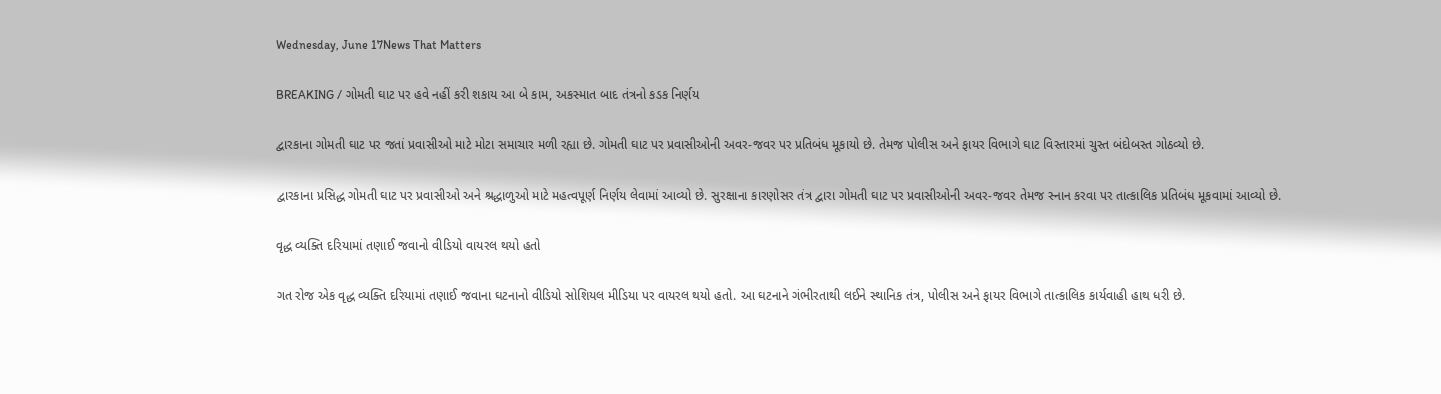Wednesday, June 17News That Matters

BREAKING / ગોમતી ઘાટ પર હવે નહીં કરી શકાય આ બે કામ, અકસ્માત બાદ તંત્રનો કડક નિર્ણય

દ્વારકાના ગોમતી ઘાટ પર જતાં પ્રવાસીઓ માટે મોટા સમાચાર મળી રહ્યા છે. ગોમતી ઘાટ પર પ્રવાસીઓની અવર-જવર પર પ્રતિબંધ મૂકાયો છે. તેમજ પોલીસ અને ફાયર વિભાગે ઘાટ વિસ્તારમાં ચુસ્ત બંદોબસ્ત ગોઠવ્યો છે.

દ્વારકાના પ્રસિદ્ધ ગોમતી ઘાટ પર પ્રવાસીઓ અને શ્રદ્ધાળુઓ માટે મહત્વપૂર્ણ નિર્ણય લેવામાં આવ્યો છે. સુરક્ષાના કારણોસર તંત્ર દ્વારા ગોમતી ઘાટ પર પ્રવાસીઓની અવર-જવર તેમજ સ્નાન કરવા પર તાત્કાલિક પ્રતિબંધ મૂકવામાં આવ્યો છે.

વૃદ્ધ વ્યક્તિ દરિયામાં તણાઈ જવાનો વીડિયો વાયરલ થયો હતો

ગત રોજ એક વૃદ્ધ વ્યક્તિ દરિયામાં તણાઈ જવાના ઘટનાનો વીડિયો સોશિયલ મીડિયા પર વાયરલ થયો હતો. આ ઘટનાને ગંભીરતાથી લઈને સ્થાનિક તંત્ર, પોલીસ અને ફાયર વિભાગે તાત્કાલિક કાર્યવાહી હાથ ધરી છે.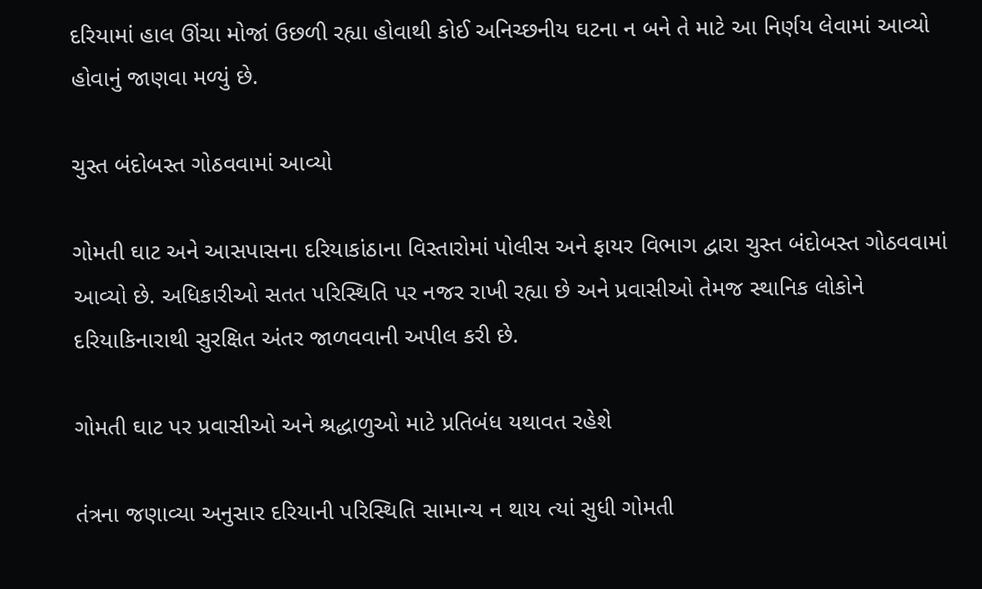દરિયામાં હાલ ઊંચા મોજાં ઉછળી રહ્યા હોવાથી કોઈ અનિચ્છનીય ઘટના ન બને તે માટે આ નિર્ણય લેવામાં આવ્યો હોવાનું જાણવા મળ્યું છે.

ચુસ્ત બંદોબસ્ત ગોઠવવામાં આવ્યો

ગોમતી ઘાટ અને આસપાસના દરિયાકાંઠાના વિસ્તારોમાં પોલીસ અને ફાયર વિભાગ દ્વારા ચુસ્ત બંદોબસ્ત ગોઠવવામાં આવ્યો છે. અધિકારીઓ સતત પરિસ્થિતિ પર નજર રાખી રહ્યા છે અને પ્રવાસીઓ તેમજ સ્થાનિક લોકોને દરિયાકિનારાથી સુરક્ષિત અંતર જાળવવાની અપીલ કરી છે.

ગોમતી ઘાટ પર પ્રવાસીઓ અને શ્રદ્ધાળુઓ માટે પ્રતિબંધ યથાવત રહેશે

તંત્રના જણાવ્યા અનુસાર દરિયાની પરિસ્થિતિ સામાન્ય ન થાય ત્યાં સુધી ગોમતી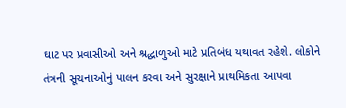ઘાટ પર પ્રવાસીઓ અને શ્રદ્ધાળુઓ માટે પ્રતિબંધ યથાવત રહેશે. લોકોને તંત્રની સૂચનાઓનું પાલન કરવા અને સુરક્ષાને પ્રાથમિકતા આપવા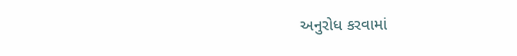અનુરોધ કરવામાં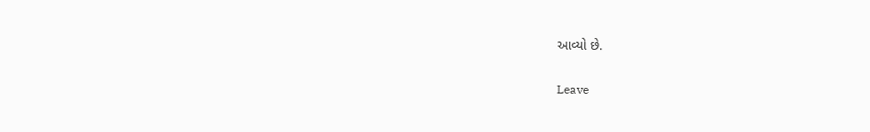આવ્યો છે.

Leave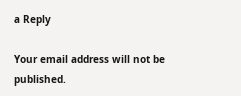a Reply

Your email address will not be published.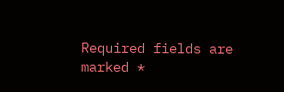Required fields are marked *